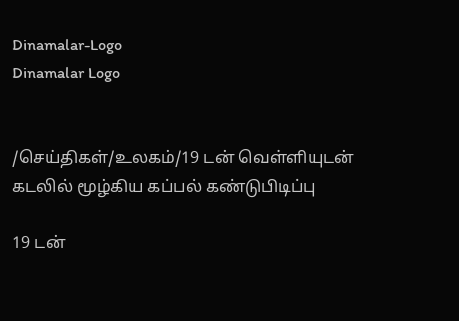Dinamalar-Logo
Dinamalar Logo


/செய்திகள்/உலகம்/19 டன் வெள்ளியுடன் கடலில் மூழ்கிய கப்பல் கண்டுபிடிப்பு

19 டன்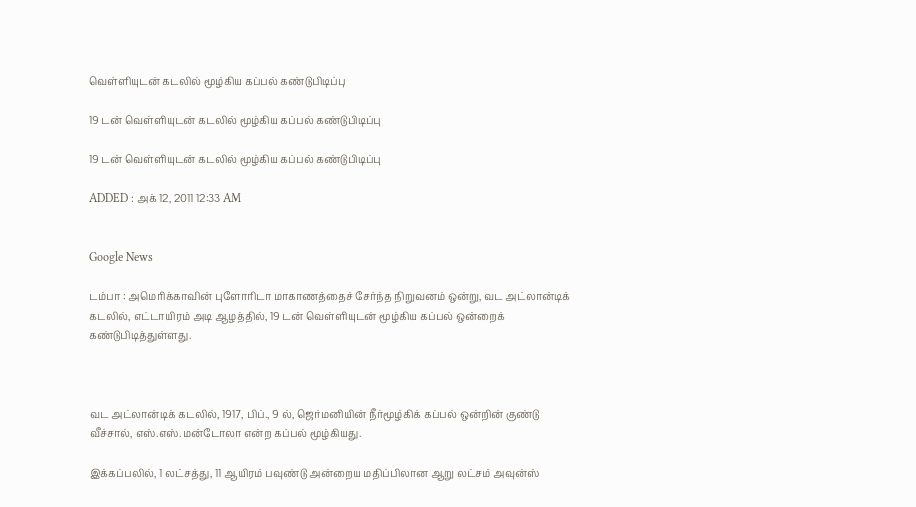வெள்ளியுடன் கடலில் மூழ்கிய கப்பல் கண்டுபிடிப்பு

19 டன் வெள்ளியுடன் கடலில் மூழ்கிய கப்பல் கண்டுபிடிப்பு

19 டன் வெள்ளியுடன் கடலில் மூழ்கிய கப்பல் கண்டுபிடிப்பு

ADDED : அக் 12, 2011 12:33 AM


Google News

டம்பா : அமெரிக்காவின் புளோரிடா மாகாணத்தைச் சேர்ந்த நிறுவனம் ஒன்று, வட அட்லான்டிக் கடலில், எட்டாயிரம் அடி ஆழத்தில், 19 டன் வெள்ளியுடன் மூழ்கிய கப்பல் ஒன்றைக் கண்டுபிடித்துள்ளது.



வட அட்லான்டிக் கடலில், 1917, பிப்., 9 ல், ஜெர்மனியின் நீர்மூழ்கிக் கப்பல் ஒன்றின் குண்டு வீச்சால், எஸ்.எஸ்.மன்டோலா என்ற கப்பல் மூழ்கியது.

இக்கப்பலில், 1 லட்சத்து, 11 ஆயிரம் பவுண்டு அன்றைய மதிப்பிலான ஆறு லட்சம் அவுன்ஸ்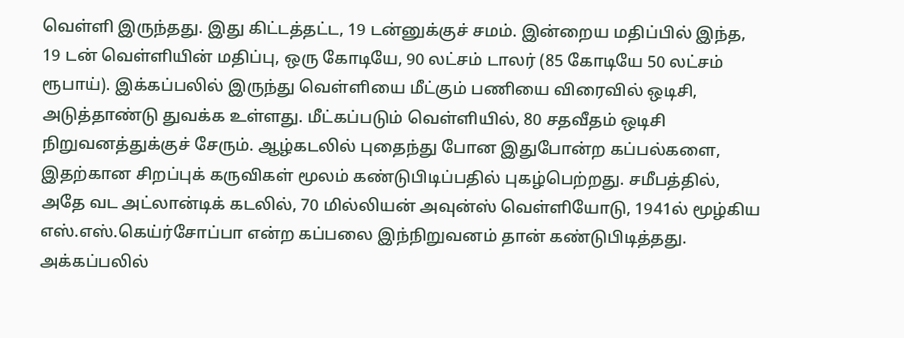வெள்ளி இருந்தது. இது கிட்டத்தட்ட, 19 டன்னுக்குச் சமம். இன்றைய மதிப்பில் இந்த, 19 டன் வெள்ளியின் மதிப்பு, ஒரு கோடியே, 90 லட்சம் டாலர் (85 கோடியே 50 லட்சம் ரூபாய்). இக்கப்பலில் இருந்து வெள்ளியை மீட்கும் பணியை விரைவில் ஒடிசி, அடுத்தாண்டு துவக்க உள்ளது. மீட்கப்படும் வெள்ளியில், 80 சதவீதம் ஒடிசி நிறுவனத்துக்குச் சேரும். ஆழ்கடலில் புதைந்து போன இதுபோன்ற கப்பல்களை, இதற்கான சிறப்புக் கருவிகள் மூலம் கண்டுபிடிப்பதில் புகழ்பெற்றது. சமீபத்தில், அதே வட அட்லான்டிக் கடலில், 70 மில்லியன் அவுன்ஸ் வெள்ளியோடு, 1941ல் மூழ்கிய எஸ்.எஸ்.கெய்ர்சோப்பா என்ற கப்பலை இந்நிறுவனம் தான் கண்டுபிடித்தது. அக்கப்பலில்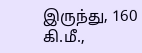இருந்து, 160 கி.மீ.,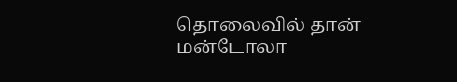தொலைவில் தான் மன்டோலா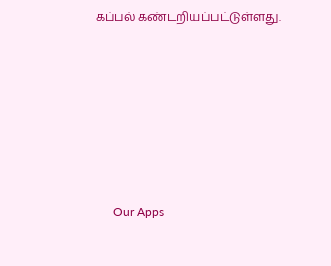கப்பல் கண்டறியப்பட்டுள்ளது.







      Our Apps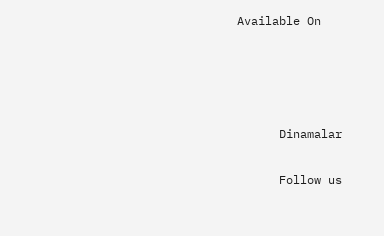Available On




      Dinamalar

      Follow us